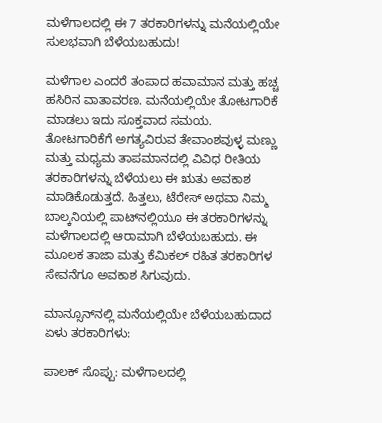ಮಳೆಗಾಲದಲ್ಲಿ ಈ 7 ತರಕಾರಿಗಳನ್ನು ಮನೆಯಲ್ಲಿಯೇ ಸುಲಭವಾಗಿ ಬೆಳೆಯಬಹುದು!

ಮಳೆಗಾಲ ಎಂದರೆ ತಂಪಾದ ಹವಾಮಾನ ಮತ್ತು ಹಚ್ಚ ಹಸಿರಿನ ವಾತಾವರಣ. ಮನೆಯಲ್ಲಿಯೇ ತೋಟಗಾರಿಕೆ ಮಾಡಲು ಇದು ಸೂಕ್ತವಾದ ಸಮಯ. ತೋಟಗಾರಿಕೆಗೆ ಅಗತ್ಯವಿರುವ ತೇವಾಂಶವುಳ್ಳ ಮಣ್ಣು ಮತ್ತು ಮಧ್ಯಮ ತಾಪಮಾನದಲ್ಲಿ ವಿವಿಧ ರೀತಿಯ ತರಕಾರಿಗಳನ್ನು ಬೆಳೆಯಲು ಈ ಋತು ಅವಕಾಶ ಮಾಡಿಕೊಡುತ್ತದೆ. ಹಿತ್ತಲು, ಟೆರೇಸ್ ಅಥವಾ ನಿಮ್ಮ ಬಾಲ್ಕನಿಯಲ್ಲಿ ಪಾಟ್‌ನಲ್ಲಿಯೂ ಈ ತರಕಾರಿಗಳನ್ನು ಮಳೆಗಾಲದಲ್ಲಿ ಆರಾಮಾಗಿ ಬೆಳೆಯಬಹುದು. ಈ ಮೂಲಕ ತಾಜಾ ಮತ್ತು ಕೆಮಿಕಲ್‌ ರಹಿತ ತರಕಾರಿಗಳ ಸೇವನೆಗೂ ಅವಕಾಶ ಸಿಗುವುದು.

ಮಾನ್ಸೂನ್‌ನಲ್ಲಿ ಮನೆಯಲ್ಲಿಯೇ ಬೆಳೆಯಬಹುದಾದ ಏಳು ತರಕಾರಿಗಳು:

ಪಾಲಕ್ ಸೊಪ್ಪು: ಮಳೆಗಾಲದಲ್ಲಿ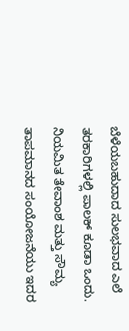ಬೆಳೆಯಬಹುದಾದ ಸುಲಭವಾದ ಎಲೆ ತರಕಾರಿಗಳಲ್ಲಿ ಪಾಲಕ್ ಕೂಡಾ ಒಂದು. ನಿಯಮಿತ ತೇವಾಂಶ ಮತ್ತು ಸೌಮ್ಯ ತಾಪಮಾನದ ಸಂಯೋಜನೆಯು ಇದರ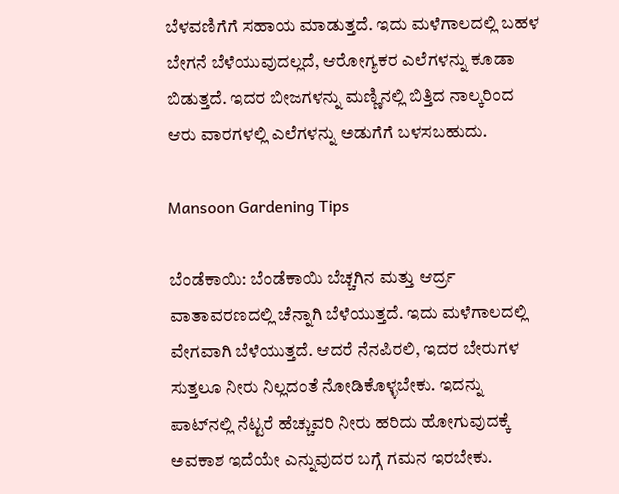ಬೆಳವಣಿಗೆಗೆ ಸಹಾಯ ಮಾಡುತ್ತದೆ. ಇದು ಮಳೆಗಾಲದಲ್ಲಿ ಬಹಳ ಬೇಗನೆ ಬೆಳೆಯುವುದಲ್ಲದೆ, ಆರೋಗ್ಯಕರ ಎಲೆಗಳನ್ನು ಕೂಡಾ ಬಿಡುತ್ತದೆ. ಇದರ ಬೀಜಗಳನ್ನು ಮಣ್ಣಿನಲ್ಲಿ ಬಿತ್ತಿದ ನಾಲ್ಕರಿಂದ ಆರು ವಾರಗಳಲ್ಲಿ ಎಲೆಗಳನ್ನು ಅಡುಗೆಗೆ ಬಳಸಬಹುದು.

Mansoon Gardening Tips

ಬೆಂಡೆಕಾಯಿ: ಬೆಂಡೆಕಾಯಿ ಬೆಚ್ಚಗಿನ ಮತ್ತು ಆರ್ದ್ರ ವಾತಾವರಣದಲ್ಲಿ ಚೆನ್ನಾಗಿ ಬೆಳೆಯುತ್ತದೆ. ಇದು ಮಳೆಗಾಲದಲ್ಲಿ ವೇಗವಾಗಿ ಬೆಳೆಯುತ್ತದೆ. ಆದರೆ ನೆನಪಿರಲಿ, ಇದರ ಬೇರುಗಳ ಸುತ್ತಲೂ ನೀರು ನಿಲ್ಲದಂತೆ ನೋಡಿಕೊಳ್ಳಬೇಕು. ಇದನ್ನು ಪಾಟ್‌ನಲ್ಲಿ ನೆಟ್ಟರೆ ಹೆಚ್ಚುವರಿ ನೀರು ಹರಿದು ಹೋಗುವುದಕ್ಕೆ ಅವಕಾಶ ಇದೆಯೇ ಎನ್ನುವುದರ ಬಗ್ಗೆ ಗಮನ ಇರಬೇಕು.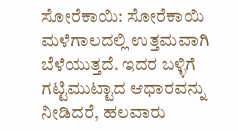ಸೋರೆಕಾಯಿ: ಸೋರೆಕಾಯಿ ಮಳೆಗಾಲದಲ್ಲಿ ಉತ್ತಮವಾಗಿ ಬೆಳೆಯುತ್ತದೆ. ಇದರ ಬಳ್ಳಿಗೆ ಗಟ್ಟಿಮುಟ್ಟಾದ ಆಧಾರವನ್ನು ನೀಡಿದರೆ, ಹಲವಾರು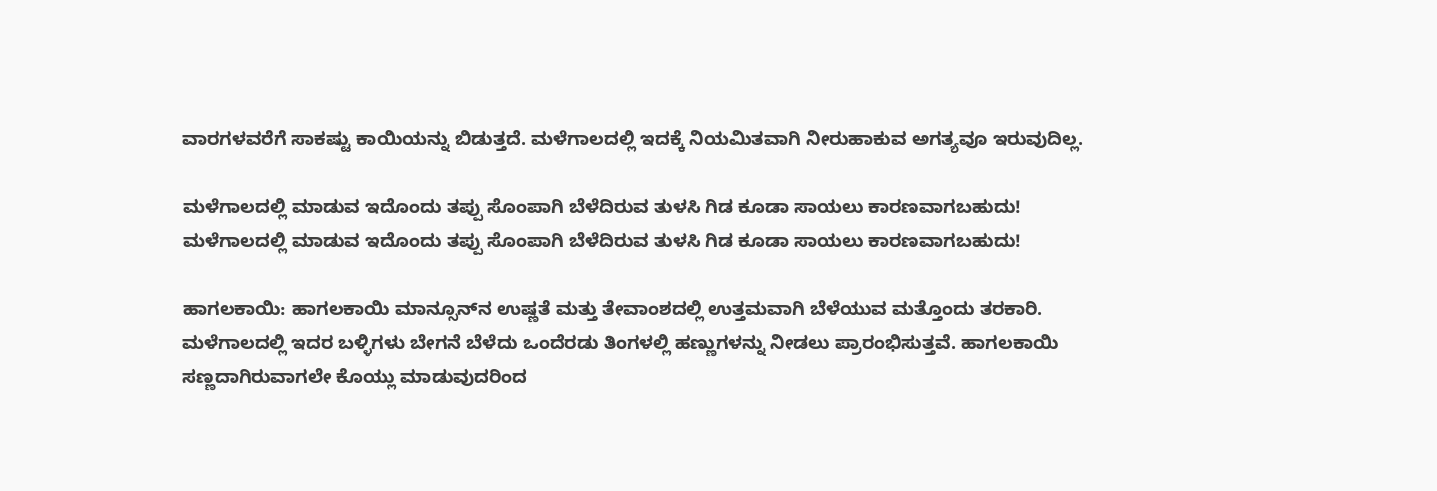ವಾರಗಳವರೆಗೆ ಸಾಕಷ್ಟು ಕಾಯಿಯನ್ನು ಬಿಡುತ್ತದೆ. ಮಳೆಗಾಲದಲ್ಲಿ ಇದಕ್ಕೆ ನಿಯಮಿತವಾಗಿ ನೀರುಹಾಕುವ ಅಗತ್ಯವೂ ಇರುವುದಿಲ್ಲ.

ಮಳೆಗಾಲದಲ್ಲಿ ಮಾಡುವ ಇದೊಂದು ತಪ್ಪು ಸೊಂಪಾಗಿ ಬೆಳೆದಿರುವ ತುಳಸಿ ಗಿಡ ಕೂಡಾ ಸಾಯಲು ಕಾರಣವಾಗಬಹುದು!
ಮಳೆಗಾಲದಲ್ಲಿ ಮಾಡುವ ಇದೊಂದು ತಪ್ಪು ಸೊಂಪಾಗಿ ಬೆಳೆದಿರುವ ತುಳಸಿ ಗಿಡ ಕೂಡಾ ಸಾಯಲು ಕಾರಣವಾಗಬಹುದು!

ಹಾಗಲಕಾಯಿ: ಹಾಗಲಕಾಯಿ ಮಾನ್ಸೂನ್‌ನ ಉಷ್ಣತೆ ಮತ್ತು ತೇವಾಂಶದಲ್ಲಿ ಉತ್ತಮವಾಗಿ ಬೆಳೆಯುವ ಮತ್ತೊಂದು ತರಕಾರಿ. ಮಳೆಗಾಲದಲ್ಲಿ ಇದರ ಬಳ್ಳಿಗಳು ಬೇಗನೆ ಬೆಳೆದು ಒಂದೆರಡು ತಿಂಗಳಲ್ಲಿ ಹಣ್ಣುಗಳನ್ನು ನೀಡಲು ಪ್ರಾರಂಭಿಸುತ್ತವೆ. ಹಾಗಲಕಾಯಿ ಸಣ್ಣದಾಗಿರುವಾಗಲೇ ಕೊಯ್ಲು ಮಾಡುವುದರಿಂದ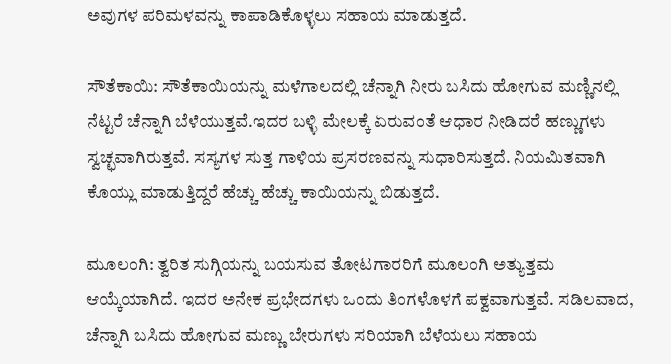ಅವುಗಳ ಪರಿಮಳವನ್ನು ಕಾಪಾಡಿಕೊಳ್ಳಲು ಸಹಾಯ ಮಾಡುತ್ತದೆ.

ಸೌತೆಕಾಯಿ: ಸೌತೆಕಾಯಿಯನ್ನು ಮಳೆಗಾಲದಲ್ಲಿ ಚೆನ್ನಾಗಿ ನೀರು ಬಸಿದು ಹೋಗುವ ಮಣ್ಣಿನಲ್ಲಿ ನೆಟ್ಟರೆ ಚೆನ್ನಾಗಿ ಬೆಳೆಯುತ್ತವೆ.ಇದರ ಬಳ್ಳಿ ಮೇಲಕ್ಕೆ ಏರುವಂತೆ ಆಧಾರ ನೀಡಿದರೆ ಹಣ್ಣುಗಳು ಸ್ವಚ್ಛವಾಗಿರುತ್ತವೆ. ಸಸ್ಯಗಳ ಸುತ್ತ ಗಾಳಿಯ ಪ್ರಸರಣವನ್ನು ಸುಧಾರಿಸುತ್ತದೆ. ನಿಯಮಿತವಾಗಿ ಕೊಯ್ಲು ಮಾಡುತ್ತಿದ್ದರೆ ಹೆಚ್ಚು ಹೆಚ್ಚು ಕಾಯಿಯನ್ನು ಬಿಡುತ್ತದೆ.

ಮೂಲಂಗಿ: ತ್ವರಿತ ಸುಗ್ಗಿಯನ್ನು ಬಯಸುವ ತೋಟಗಾರರಿಗೆ ಮೂಲಂಗಿ ಅತ್ಯುತ್ತಮ ಆಯ್ಕೆಯಾಗಿದೆ. ಇದರ ಅನೇಕ ಪ್ರಭೇದಗಳು ಒಂದು ತಿಂಗಳೊಳಗೆ ಪಕ್ವವಾಗುತ್ತವೆ. ಸಡಿಲವಾದ, ಚೆನ್ನಾಗಿ ಬಸಿದು ಹೋಗುವ ಮಣ್ಣು ಬೇರುಗಳು ಸರಿಯಾಗಿ ಬೆಳೆಯಲು ಸಹಾಯ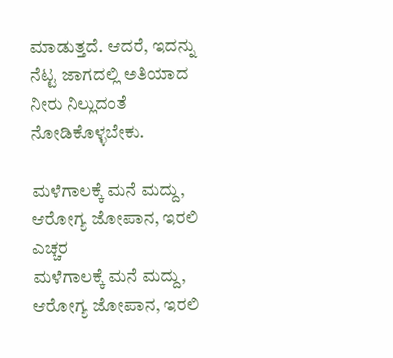ಮಾಡುತ್ತದೆ. ಆದರೆ, ಇದನ್ನು ನೆಟ್ಟ ಜಾಗದಲ್ಲಿ ಅತಿಯಾದ ನೀರು ನಿಲ್ಲುದಂತೆ ನೋಡಿಕೊಳ್ಳಬೇಕು.

ಮಳೆಗಾಲಕ್ಕೆ ಮನೆ ಮದ್ದು, ಆರೋಗ್ಯ ಜೋಪಾನ, ಇರಲಿ ಎಚ್ಚರ
ಮಳೆಗಾಲಕ್ಕೆ ಮನೆ ಮದ್ದು, ಆರೋಗ್ಯ ಜೋಪಾನ, ಇರಲಿ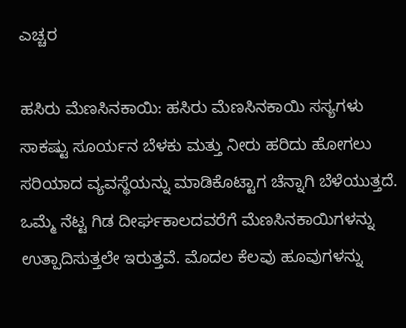ಎಚ್ಚರ

ಹಸಿರು ಮೆಣಸಿನಕಾಯಿ: ಹಸಿರು ಮೆಣಸಿನಕಾಯಿ ಸಸ್ಯಗಳು ಸಾಕಷ್ಟು ಸೂರ್ಯನ ಬೆಳಕು ಮತ್ತು ನೀರು ಹರಿದು ಹೋಗಲು ಸರಿಯಾದ ವ್ಯವಸ್ಥೆಯನ್ನು ಮಾಡಿಕೊಟ್ಟಾಗ ಚೆನ್ನಾಗಿ ಬೆಳೆಯುತ್ತದೆ. ಒಮ್ಮೆ ನೆಟ್ಟ ಗಿಡ ದೀರ್ಘಕಾಲದವರೆಗೆ ಮೆಣಸಿನಕಾಯಿಗಳನ್ನು ಉತ್ಪಾದಿಸುತ್ತಲೇ ಇರುತ್ತವೆ. ಮೊದಲ ಕೆಲವು ಹೂವುಗಳನ್ನು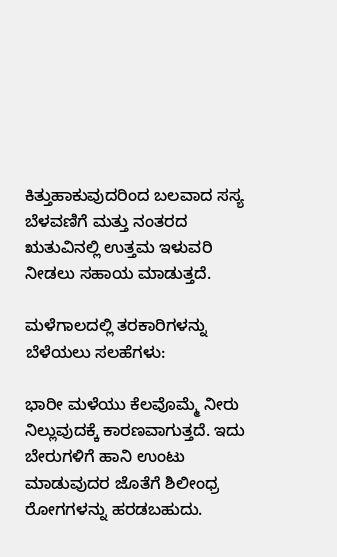ಕಿತ್ತುಹಾಕುವುದರಿಂದ ಬಲವಾದ ಸಸ್ಯ ಬೆಳವಣಿಗೆ ಮತ್ತು ನಂತರದ ಋತುವಿನಲ್ಲಿ ಉತ್ತಮ ಇಳುವರಿ ನೀಡಲು ಸಹಾಯ ಮಾಡುತ್ತದೆ.

ಮಳೆಗಾಲದಲ್ಲಿ ತರಕಾರಿಗಳನ್ನು ಬೆಳೆಯಲು ಸಲಹೆಗಳು:

ಭಾರೀ ಮಳೆಯು ಕೆಲವೊಮ್ಮೆ ನೀರು ನಿಲ್ಲುವುದಕ್ಕೆ ಕಾರಣವಾಗುತ್ತದೆ. ಇದು ಬೇರುಗಳಿಗೆ ಹಾನಿ ಉಂಟು ಮಾಡುವುದರ ಜೊತೆಗೆ ಶಿಲೀಂಧ್ರ ರೋಗಗಳನ್ನು ಹರಡಬಹುದು.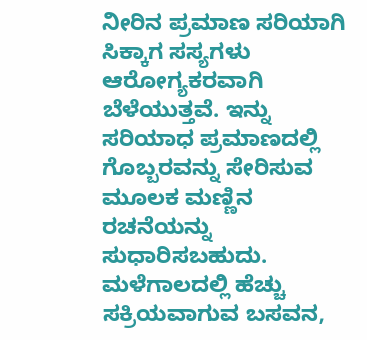ನೀರಿನ ಪ್ರಮಾಣ ಸರಿಯಾಗಿ ಸಿಕ್ಕಾಗ ಸಸ್ಯಗಳು ಆರೋಗ್ಯಕರವಾಗಿ ಬೆಳೆಯುತ್ತವೆ. ಇನ್ನು ಸರಿಯಾಧ ಪ್ರಮಾಣದಲ್ಲಿ ಗೊಬ್ಬರವನ್ನು ಸೇರಿಸುವ ಮೂಲಕ ಮಣ್ಣಿನ ರಚನೆಯನ್ನು ಸುಧಾರಿಸಬಹುದು. ಮಳೆಗಾಲದಲ್ಲಿ ಹೆಚ್ಚು ಸಕ್ರಿಯವಾಗುವ ಬಸವನ,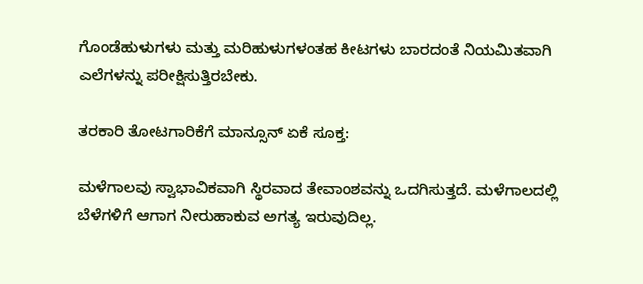ಗೊಂಡೆಹುಳುಗಳು ಮತ್ತು ಮರಿಹುಳುಗಳಂತಹ ಕೀಟಗಳು ಬಾರದಂತೆ ನಿಯಮಿತವಾಗಿ ಎಲೆಗಳನ್ನು ಪರೀಕ್ಷಿಸುತ್ತಿರಬೇಕು.

ತರಕಾರಿ ತೋಟಗಾರಿಕೆಗೆ ಮಾನ್ಸೂನ್ ಏಕೆ ಸೂಕ್ತ:

ಮಳೆಗಾಲವು ಸ್ವಾಭಾವಿಕವಾಗಿ ಸ್ಥಿರವಾದ ತೇವಾಂಶವನ್ನು ಒದಗಿಸುತ್ತದೆ. ಮಳೆಗಾಲದಲ್ಲಿ ಬೆಳೆಗಳಿಗೆ ಆಗಾಗ ನೀರುಹಾಕುವ ಅಗತ್ಯ ಇರುವುದಿಲ್ಲ.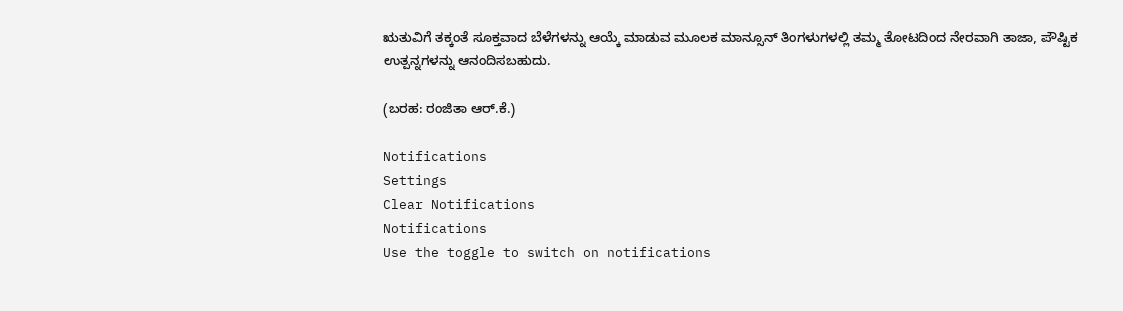ಋತುವಿಗೆ ತಕ್ಕಂತೆ ಸೂಕ್ತವಾದ ಬೆಳೆಗಳನ್ನು ಆಯ್ಕೆ ಮಾಡುವ ಮೂಲಕ ಮಾನ್ಸೂನ್ ತಿಂಗಳುಗಳಲ್ಲಿ ತಮ್ಮ ತೋಟದಿಂದ ನೇರವಾಗಿ ತಾಜಾ, ಪೌಷ್ಟಿಕ ಉತ್ಪನ್ನಗಳನ್ನು ಆನಂದಿಸಬಹುದು.

(ಬರಹ: ರಂಜಿತಾ ಆರ್.ಕೆ.)

Notifications
Settings
Clear Notifications
Notifications
Use the toggle to switch on notifications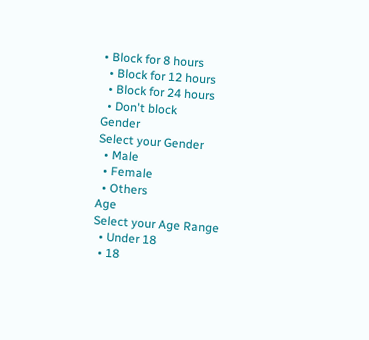• Block for 8 hours
  • Block for 12 hours
  • Block for 24 hours
  • Don't block
Gender
Select your Gender
  • Male
  • Female
  • Others
Age
Select your Age Range
  • Under 18
  • 18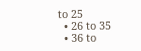to 25
  • 26 to 35
  • 36 to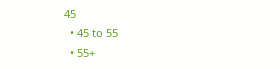45
  • 45 to 55
  • 55+